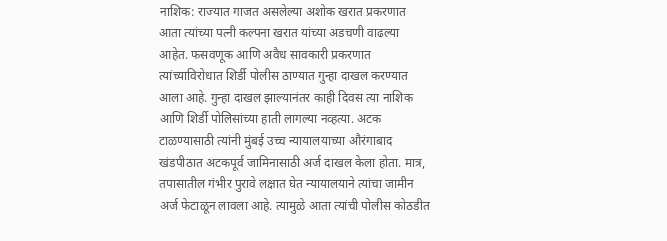नाशिक: राज्यात गाजत असलेल्या अशोक खरात प्रकरणात आता त्यांच्या पत्नी कल्पना खरात यांच्या अडचणी वाढल्या आहेत. फसवणूक आणि अवैध सावकारी प्रकरणात त्यांच्याविरोधात शिर्डी पोलीस ठाण्यात गुन्हा दाखल करण्यात आला आहे. गुन्हा दाखल झाल्यानंतर काही दिवस त्या नाशिक आणि शिर्डी पोलिसांच्या हाती लागल्या नव्हत्या. अटक टाळण्यासाठी त्यांनी मुंबई उच्च न्यायालयाच्या औरंगाबाद खंडपीठात अटकपूर्व जामिनासाठी अर्ज दाखल केला होता. मात्र, तपासातील गंभीर पुरावे लक्षात घेत न्यायालयाने त्यांचा जामीन अर्ज फेटाळून लावला आहे. त्यामुळे आता त्यांची पोलीस कोठडीत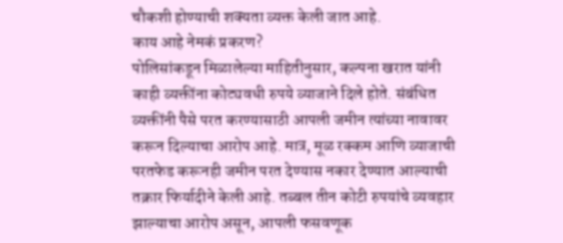चौकशी होण्याची शक्यता व्यक्त केली जात आहे.
काय आहे नेमकं प्रकरण?
पोलिसांकडून मिळालेल्या माहितीनुसार, कल्पना खरात यांनी काही व्यक्तींना कोट्यवधी रुपये व्याजाने दिले होते. संबंधित व्यक्तींनी पैसे परत करण्यासाठी आपली जमीन त्यांच्या नावावर करून दिल्याचा आरोप आहे. मात्र, मूळ रक्कम आणि व्याजाची परतफेड करूनही जमीन परत देण्यास नकार देण्यात आल्याची तक्रार फिर्यादीने केली आहे. तब्बल तीन कोटी रुपयांचे व्यवहार झाल्याचा आरोप असून, आपली फसवणूक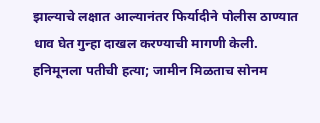झाल्याचे लक्षात आल्यानंतर फिर्यादीने पोलीस ठाण्यात धाव घेत गुन्हा दाखल करण्याची मागणी केली.
हनिमूनला पतीची हत्या; जामीन मिळताच सोनम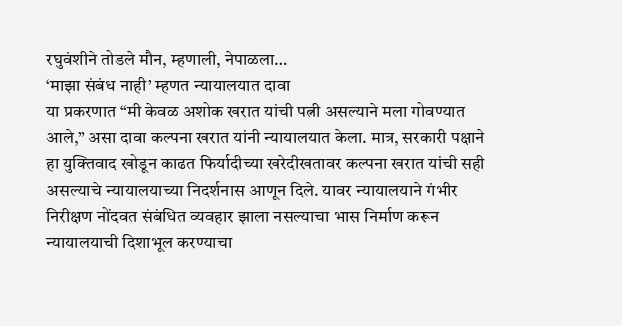रघुवंशीने तोडले मौन, म्हणाली, नेपाळला…
‘माझा संबंध नाही’ म्हणत न्यायालयात दावा
या प्रकरणात “मी केवळ अशोक खरात यांची पत्नी असल्याने मला गोवण्यात आले,” असा दावा कल्पना खरात यांनी न्यायालयात केला. मात्र, सरकारी पक्षाने हा युक्तिवाद खोडून काढत फिर्यादीच्या खरेदीखतावर कल्पना खरात यांची सही असल्याचे न्यायालयाच्या निदर्शनास आणून दिले. यावर न्यायालयाने गंभीर निरीक्षण नोंदवत संबंधित व्यवहार झाला नसल्याचा भास निर्माण करून न्यायालयाची दिशाभूल करण्याचा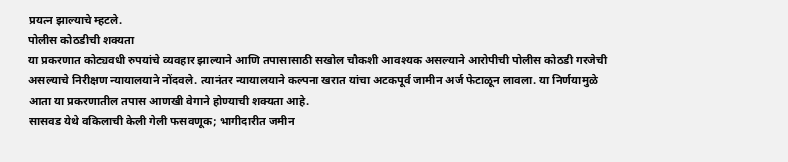प्रयत्न झाल्याचे म्हटले.
पोलीस कोठडीची शक्यता
या प्रकरणात कोट्यवधी रुपयांचे व्यवहार झाल्याने आणि तपासासाठी सखोल चौकशी आवश्यक असल्याने आरोपीची पोलीस कोठडी गरजेची असल्याचे निरीक्षण न्यायालयाने नोंदवले. त्यानंतर न्यायालयाने कल्पना खरात यांचा अटकपूर्व जामीन अर्ज फेटाळून लावला. या निर्णयामुळे आता या प्रकरणातील तपास आणखी वेगाने होण्याची शक्यता आहे.
सासवड येथे वकिलाची केली गेली फसवणूक; भागीदारीत जमीन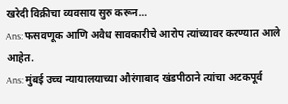खरेदी विक्रीचा व्यवसाय सुरु करून…
Ans: फसवणूक आणि अवैध सावकारीचे आरोप त्यांच्यावर करण्यात आले आहेत.
Ans: मुंबई उच्च न्यायालयाच्या औरंगाबाद खंडपीठाने त्यांचा अटकपूर्व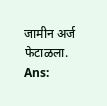जामीन अर्ज फेटाळला.
Ans: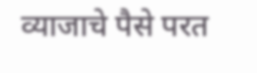व्याजाचे पैसे परत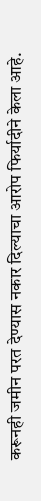करूनही जमीन परत देण्यास नकार दिल्याचा आरोप फिर्यादीने केला आहे.